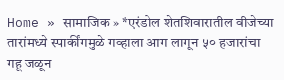Home » सामाजिक » *एरंडोल शेतशिवारातील वीजेच्या तारांमध्ये स्पार्कींगमुळे गव्हाला आग लागून ५० हजारांचा गहू जळून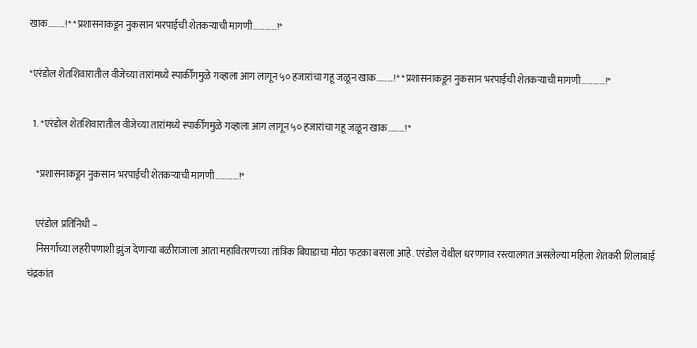खाक………!* *प्रशासनाकडून नुकसान भरपाईची शेतकऱ्याची मागणी…………!*

*एरंडोल शेतशिवारातील वीजेच्या तारांमध्ये स्पार्कींगमुळे गव्हाला आग लागून ५० हजारांचा गहू जळून खाक………!* *प्रशासनाकडून नुकसान भरपाईची शेतकऱ्याची मागणी…………!*

  1. *एरंडोल शेतशिवारातील वीजेच्या तारांमध्ये स्पार्कींगमुळे गव्हाला आग लागून ५० हजारांचा गहू जळून खाक………!*

    *प्रशासनाकडून नुकसान भरपाईची शेतकऱ्याची मागणी…………!*

    एरंडोल प्रतिनिधी –
    निसर्गाच्या लहरीपणाशी झुंज देणाऱ्या बळीराजाला आता महावितरणच्या तांत्रिक बिघाडाचा मोठा फटका बसला आहे. एरंडोल येथील धरणगाव रस्त्यालगत असलेल्या महिला शेतकरी शिलाबाई चंद्रकांत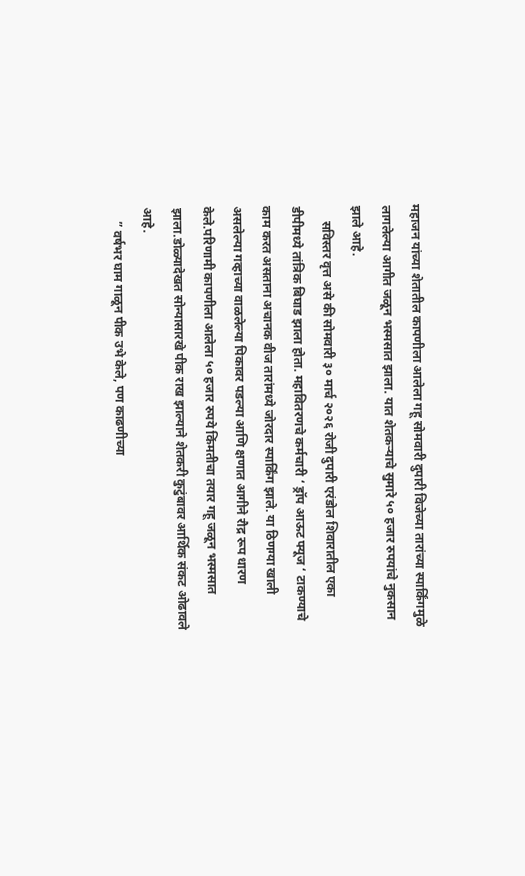महाजन यांच्या शेतातील कापणीला आलेला गहू सोमवारी दुपारी विजेच्या तारांच्या स्पार्किंगमुळे लागलेल्या आगीत जळून भस्मसात झाला. यात शेतकऱ्याचे सुमारे ५० हजार रुपयांचे नुकसान झाले आहे.
     सविस्तर वृत्त असे की सोमवारी ३० मार्च २०२६ रोजी दुपारी एरंडोल शिवारातील एका डीपीमध्ये तांत्रिक बिघाड झाला होता. महावितरणचे कर्मचारी ‘ ड्रॉप आऊट फ्यूज ‘ टाकण्याचे काम करत असताना अचानक वीज तारांमध्ये जोरदार स्पार्किंग झाले. या ठिणग्या खाली असलेल्या गव्हाच्या वाळलेल्या पिकावर पडल्या आणि क्षणात आगीने रौद्र रूप धारण केले.परिणामी कापणीला आलेला ५० हजार रुपये किंमतीचा तयार गहू जळून भस्मसात झाला.डोळ्यादेखत सोन्यासारखे पीक राख झाल्याने शेतकरी कुटुंबावर आर्थिक संकट ओढावले आहे.
    ” वर्षभर घाम गाळून पीक उभे केले, पण काढणीच्या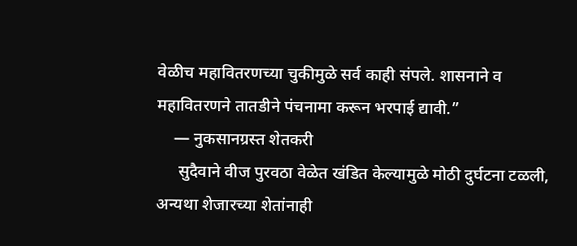वेळीच महावितरणच्या चुकीमुळे सर्व काही संपले. शासनाने व महावितरणने तातडीने पंचनामा करून भरपाई द्यावी.”
    — नुकसानग्रस्त शेतकरी
     सुदैवाने वीज पुरवठा वेळेत खंडित केल्यामुळे मोठी दुर्घटना टळली, अन्यथा शेजारच्या शेतांनाही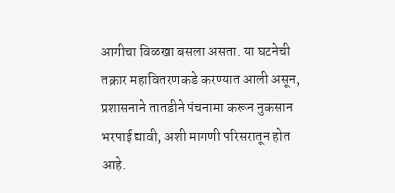आगीचा विळखा बसला असता. या घटनेची तक्रार महावितरणकडे करण्यात आली असून, प्रशासनाने तातडीने पंचनामा करून नुकसान भरपाई द्यावी, अशी मागणी परिसरातून होत आहे.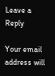Leave a Reply

Your email address will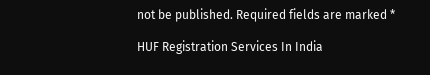not be published. Required fields are marked *

HUF Registration Services In India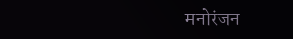मनोरंजन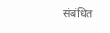संबंधित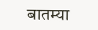बातम्या